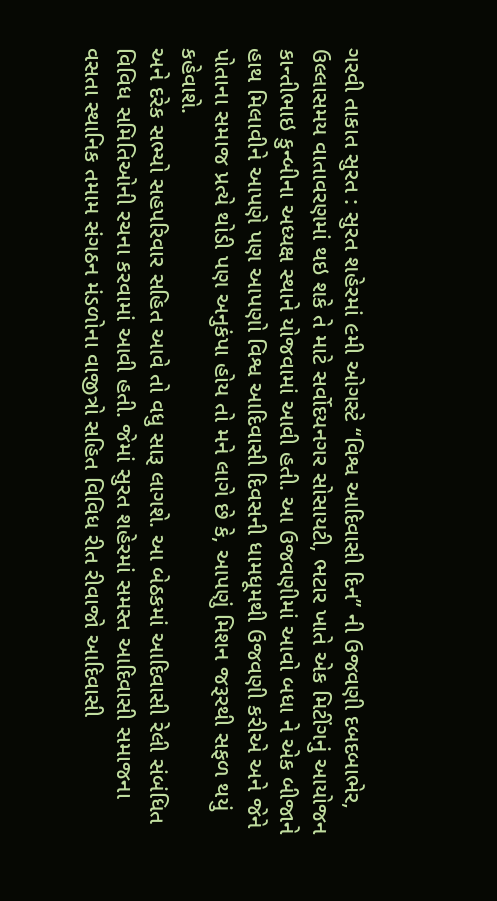ગરવી તાકાત સુરત : સુરત શહેરમાં ૯મી ઓગસ્ટે ‘‘વિશ્વ આદિવાસી દિન’’ ની ઉજવણી દબદબાભેર, ઉલ્લાસમય વાતાવરણમાં થઇ શકે તે માટે સર્વોદયનગર સોસાયટી, ભટાર ખાતે એક મિટીંગનું આયોજન કાન્તીભાઇ કુન્બીના અધ્યક્ષ સ્થાને યોજવામાં આવી હતી. આ ઉજવણીમાં આવો બધા ને એક બીજાને હાથ મિલાવીને આપણે પણ આપણો વિશ્વ આદિવાસી દિવસની ધામધૂમથી ઉજવણી કરીએ અને જેને પોતાના સમાજ પ્રત્યે થોડી પણ અનુકંપા હોય તો મને લાગે છે કે, આપણું મિશન જરૂરથી સફળ થયું કહેવાશે.
અને દરેક સભ્યો સહપરિવાર સહિત આવે તો વધુ સારૂ લાગશે. આ બેઠકમાં આદિવાસી રેલી સંબંધિત વિવિધ સમિતિઓની રચના કરવામાં આવી હતી. જેમાં સુરત શહેરમાં સમસ્ત આદિવાસી સમાજના વસતા સ્થાનિક તમામ સંગઠન મંડળોના વાજીત્રો સહિત વિવિધ રીત રીવાજો આદિવાસી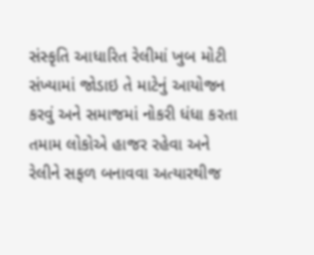સંસ્કૃતિ આધારિત રેલીમાં ખુબ મોટી સંખ્યામાં જોડાઇ તે માટેનું આયોજન કરવું અને સમાજમાં નોકરી ધંધા કરતા તમામ લોકોએ હાજર રહેવા અને રેલીને સફળ બનાવવા અત્યારથીજ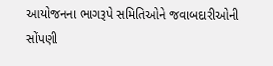આયોજનના ભાગરૂપે સમિતિઓને જવાબદારીઓની સોંપણી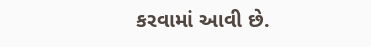કરવામાં આવી છે.